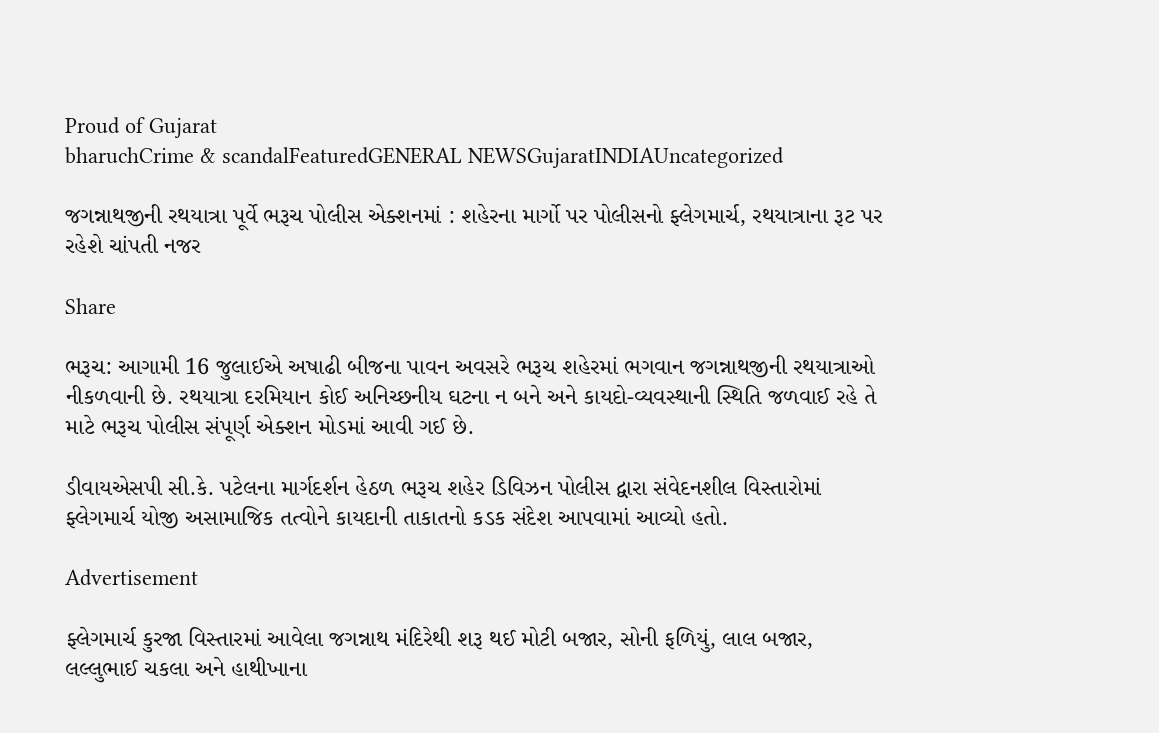Proud of Gujarat
bharuchCrime & scandalFeaturedGENERAL NEWSGujaratINDIAUncategorized

જગન્નાથજીની રથયાત્રા પૂર્વે ભરૂચ પોલીસ એક્શનમાં : શહેરના માર્ગો પર પોલીસનો ફ્લેગમાર્ચ, રથયાત્રાના રૂટ પર રહેશે ચાંપતી નજર

Share

ભરૂચ: આગામી 16 જુલાઈએ અષાઢી બીજના પાવન અવસરે ભરૂચ શહેરમાં ભગવાન જગન્નાથજીની રથયાત્રાઓ નીકળવાની છે. રથયાત્રા દરમિયાન કોઈ અનિચ્છનીય ઘટના ન બને અને કાયદો-વ્યવસ્થાની સ્થિતિ જળવાઈ રહે તે માટે ભરૂચ પોલીસ સંપૂર્ણ એક્શન મોડમાં આવી ગઈ છે.

ડીવાયએસપી સી.કે. પટેલના માર્ગદર્શન હેઠળ ભરૂચ શહેર ડિવિઝન પોલીસ દ્વારા સંવેદનશીલ વિસ્તારોમાં ફ્લેગમાર્ચ યોજી અસામાજિક તત્વોને કાયદાની તાકાતનો કડક સંદેશ આપવામાં આવ્યો હતો.

Advertisement

ફ્લેગમાર્ચ કુરજા વિસ્તારમાં આવેલા જગન્નાથ મંદિરેથી શરૂ થઈ મોટી બજાર, સોની ફળિયું, લાલ બજાર, લલ્લુભાઈ ચકલા અને હાથીખાના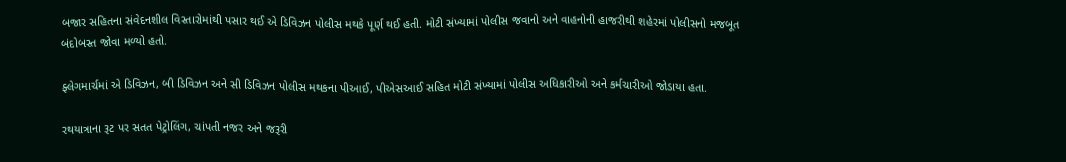બજાર સહિતના સંવેદનશીલ વિસ્તારોમાંથી પસાર થઈ એ ડિવિઝન પોલીસ મથકે પૂર્ણ થઈ હતી. મોટી સંખ્યામાં પોલીસ જવાનો અને વાહનોની હાજરીથી શહેરમાં પોલીસનો મજબૂત બંદોબસ્ત જોવા મળ્યો હતો.

ફ્લેગમાર્ચમાં એ ડિવિઝન, બી ડિવિઝન અને સી ડિવિઝન પોલીસ મથકના પીઆઈ, પીએસઆઈ સહિત મોટી સંખ્યામાં પોલીસ અધિકારીઓ અને કર્મચારીઓ જોડાયા હતા.

રથયાત્રાના રૂટ પર સતત પેટ્રોલિંગ, ચાંપતી નજર અને જરૂરી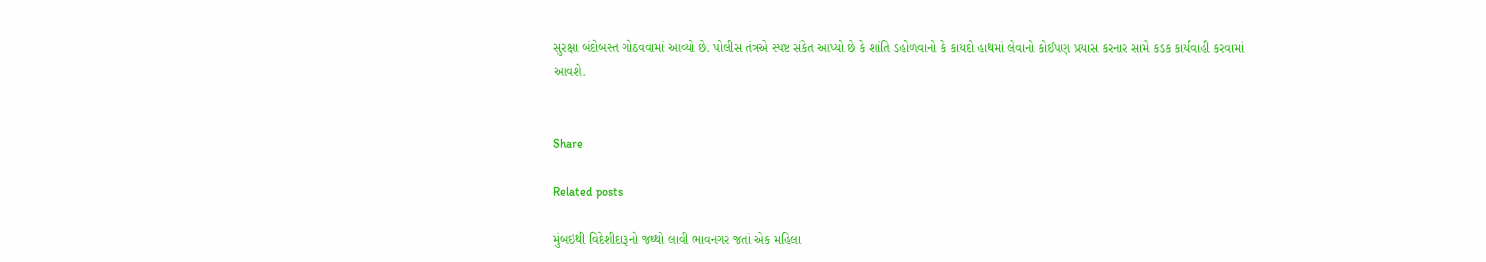સુરક્ષા બંદોબસ્ત ગોઠવવામાં આવ્યો છે. પોલીસ તંત્રએ સ્પષ્ટ સંકેત આપ્યો છે કે શાંતિ ડહોળવાનો કે કાયદો હાથમાં લેવાનો કોઈપણ પ્રયાસ કરનાર સામે કડક કાર્યવાહી કરવામાં આવશે.


Share

Related posts

મુંબઇથી વિદેશીદારૂનો જથ્થો લાવી ભાવનગર જતાં એક મહિલા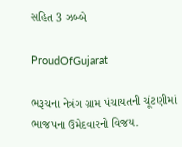સહિત 3 ઝબ્બે

ProudOfGujarat

ભરૂચના નેત્રંગ ગ્રામ પંચાયતની ચૂંટણીમાં ભાજપના ઉમેદવારનો વિજય.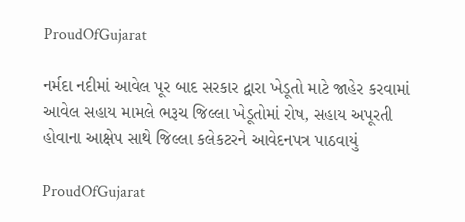ProudOfGujarat

નર્મદા નદીમાં આવેલ પૂર બાદ સરકાર દ્વારા ખેડૂતો માટે જાહેર કરવામાં આવેલ સહાય મામલે ભરૂચ જિલ્લા ખેડૂતોમાં રોષ, સહાય અપૂરતી હોવાના આક્ષેપ સાથે જિલ્લા કલેકટરને આવેદનપત્ર પાઠવાયું

ProudOfGujarat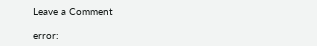Leave a Comment

error: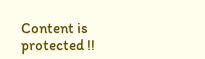Content is protected !!